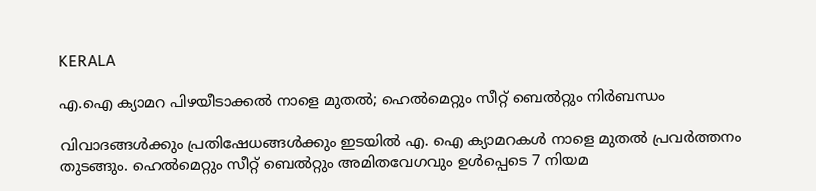KERALA

എ.ഐ ക്യാമറ പിഴയീടാക്കല്‍ നാളെ മുതല്‍; ഹെല്‍മെറ്റും സീറ്റ് ബെല്‍റ്റും നിര്‍ബന്ധം

വിവാദങ്ങൾക്കും പ്രതിഷേധങ്ങൾക്കും ഇടയിൽ എ. ഐ ക്യാമറകൾ നാളെ മുതൽ പ്രവർത്തനം തുടങ്ങും. ഹെൽമെറ്റും സീറ്റ് ബെൽറ്റും അമിതവേഗവും ഉൾപ്പെടെ 7 നിയമ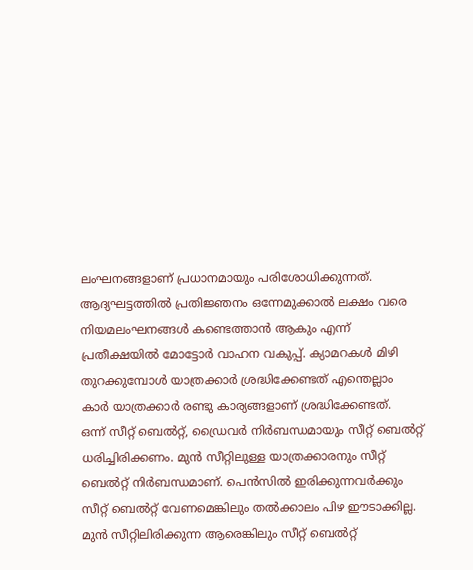ലംഘനങ്ങളാണ് പ്രധാനമായും പരിശോധിക്കുന്നത്. ആദ്യഘട്ടത്തിൽ പ്രതിജ്ഞനം ഒന്നേമുക്കാൽ ലക്ഷം വരെ നിയമലംഘനങ്ങൾ കണ്ടെത്താൻ ആകും എന്ന് പ്രതീക്ഷയിൽ മോട്ടോർ വാഹന വകുപ്പ്. ക്യാമറകൾ മിഴി തുറക്കുമ്പോൾ യാത്രക്കാർ ശ്രദ്ധിക്കേണ്ടത് എന്തെല്ലാം
കാർ യാത്രക്കാർ രണ്ടു കാര്യങ്ങളാണ് ശ്രദ്ധിക്കേണ്ടത്.
ഒന്ന് സീറ്റ് ബെൽറ്റ്, ഡ്രൈവർ നിർബന്ധമായും സീറ്റ് ബെൽറ്റ് ധരിച്ചിരിക്കണം. മുൻ സീറ്റിലുള്ള യാത്രക്കാരനും സീറ്റ് ബെൽറ്റ് നിർബന്ധമാണ്. പെൻസിൽ ഇരിക്കുന്നവർക്കും സീറ്റ് ബെൽറ്റ് വേണമെങ്കിലും തൽക്കാലം പിഴ ഈടാക്കില്ല. മുൻ സീറ്റിലിരിക്കുന്ന ആരെങ്കിലും സീറ്റ് ബെൽറ്റ്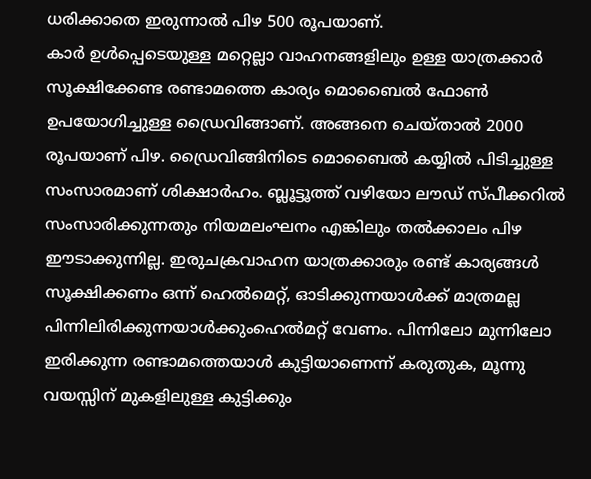ധരിക്കാതെ ഇരുന്നാൽ പിഴ 500 രൂപയാണ്.
കാർ ഉൾപ്പെടെയുള്ള മറ്റെല്ലാ വാഹനങ്ങളിലും ഉള്ള യാത്രക്കാർ സൂക്ഷിക്കേണ്ട രണ്ടാമത്തെ കാര്യം മൊബൈൽ ഫോൺ ഉപയോഗിച്ചുള്ള ഡ്രൈവിങ്ങാണ്. അങ്ങനെ ചെയ്താൽ 2000 രൂപയാണ് പിഴ. ഡ്രൈവിങ്ങിനിടെ മൊബൈൽ കയ്യിൽ പിടിച്ചുള്ള സംസാരമാണ് ശിക്ഷാർഹം. ബ്ലൂട്ടൂത്ത് വഴിയോ ലൗഡ് സ്പീക്കറിൽ സംസാരിക്കുന്നതും നിയമലംഘനം എങ്കിലും തൽക്കാലം പിഴ ഈടാക്കുന്നില്ല. ഇരുചക്രവാഹന യാത്രക്കാരും രണ്ട് കാര്യങ്ങൾ സൂക്ഷിക്കണം ഒന്ന് ഹെൽമെറ്റ്, ഓടിക്കുന്നയാൾക്ക് മാത്രമല്ല പിന്നിലിരിക്കുന്നയാൾക്കുംഹെൽമറ്റ് വേണം. പിന്നിലോ മുന്നിലോ ഇരിക്കുന്ന രണ്ടാമത്തെയാൾ കുട്ടിയാണെന്ന് കരുതുക, മൂന്നു വയസ്സിന് മുകളിലുള്ള കുട്ടിക്കും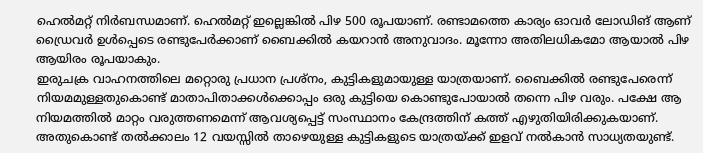ഹെൽമറ്റ് നിർബന്ധമാണ്. ഹെൽമറ്റ് ഇല്ലെങ്കിൽ പിഴ 500 രൂപയാണ്. രണ്ടാമത്തെ കാര്യം ഓവർ ലോഡിങ് ആണ് ഡ്രൈവർ ഉൾപ്പെടെ രണ്ടുപേർക്കാണ് ബൈക്കിൽ കയറാൻ അനുവാദം. മൂന്നോ അതിലധികമോ ആയാൽ പിഴ ആയിരം രൂപയാകും.
ഇരുചക്ര വാഹനത്തിലെ മറ്റൊരു പ്രധാന പ്രശ്നം, കുട്ടികളുമായുള്ള യാത്രയാണ്. ബൈക്കിൽ രണ്ടുപേരെന്ന് നിയമമുള്ളതുകൊണ്ട് മാതാപിതാക്കൾക്കൊപ്പം ഒരു കുട്ടിയെ കൊണ്ടുപോയാൽ തന്നെ പിഴ വരും. പക്ഷേ ആ നിയമത്തിൽ മാറ്റം വരുത്തണമെന്ന് ആവശ്യപ്പെട്ട് സംസ്ഥാനം കേന്ദ്രത്തിന് കത്ത് എഴുതിയിരിക്കുകയാണ്. അതുകൊണ്ട് തൽക്കാലം 12 വയസ്സിൽ താഴെയുള്ള കുട്ടികളുടെ യാത്രയ്ക്ക് ഇളവ് നൽകാൻ സാധ്യതയുണ്ട്.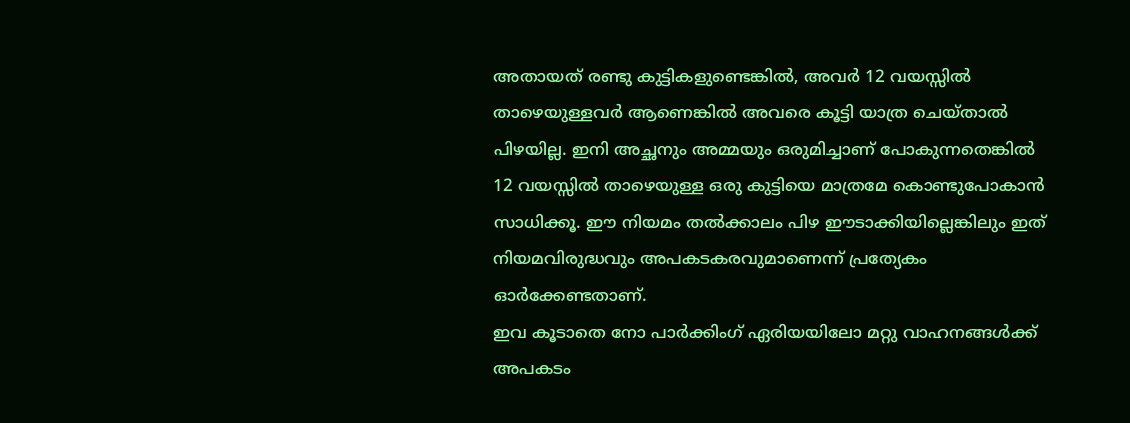അതായത് രണ്ടു കുട്ടികളുണ്ടെങ്കിൽ, അവർ 12 വയസ്സിൽ താഴെയുള്ളവർ ആണെങ്കിൽ അവരെ കൂട്ടി യാത്ര ചെയ്താൽ പിഴയില്ല. ഇനി അച്ഛനും അമ്മയും ഒരുമിച്ചാണ് പോകുന്നതെങ്കിൽ 12 വയസ്സിൽ താഴെയുള്ള ഒരു കുട്ടിയെ മാത്രമേ കൊണ്ടുപോകാൻ സാധിക്കൂ. ഈ നിയമം തൽക്കാലം പിഴ ഈടാക്കിയില്ലെങ്കിലും ഇത് നിയമവിരുദ്ധവും അപകടകരവുമാണെന്ന് പ്രത്യേകം ഓർക്കേണ്ടതാണ്.
ഇവ കൂടാതെ നോ പാർക്കിംഗ് ഏരിയയിലോ മറ്റു വാഹനങ്ങൾക്ക് അപകടം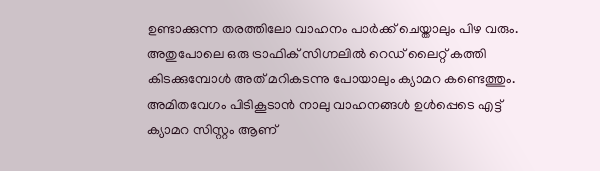ഉണ്ടാക്കുന്ന തരത്തിലോ വാഹനം പാർക്ക് ചെയ്താലും പിഴ വരും. അതുപോലെ ഒരു ട്രാഫിക് സിഗ്നലിൽ റെഡ് ലൈറ്റ് കത്തി കിടക്കുമ്പോൾ അത് മറികടന്നു പോയാലും ക്യാമറ കണ്ടെത്തും. അമിതവേഗം പിടികൂടാൻ നാലു വാഹനങ്ങൾ ഉൾപ്പെടെ എട്ട് ക്യാമറ സിസ്റ്റം ആണ്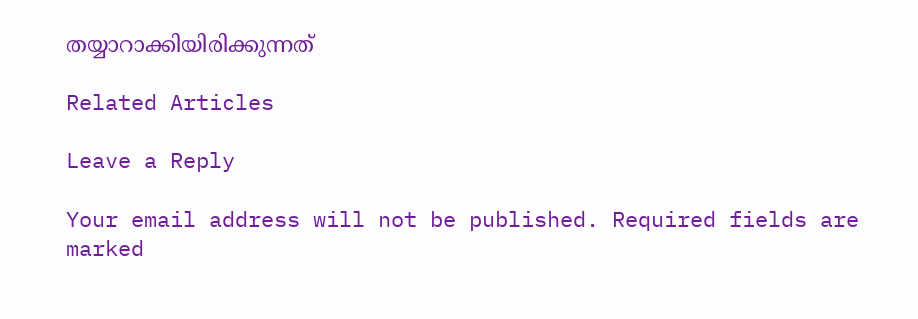തയ്യാറാക്കിയിരിക്കുന്നത്

Related Articles

Leave a Reply

Your email address will not be published. Required fields are marked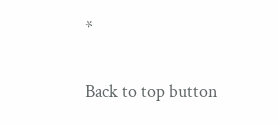*

Back to top button